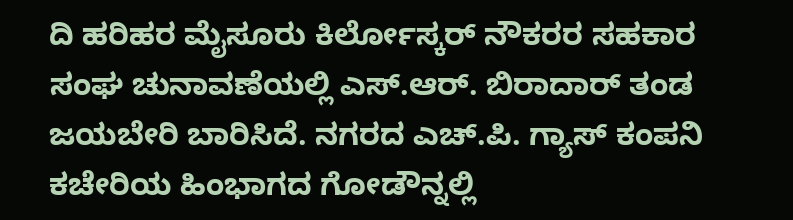ದಿ ಹರಿಹರ ಮೈಸೂರು ಕಿರ್ಲೋಸ್ಕರ್ ನೌಕರರ ಸಹಕಾರ ಸಂಘ ಚುನಾವಣೆಯಲ್ಲಿ ಎಸ್.ಆರ್. ಬಿರಾದಾರ್ ತಂಡ ಜಯಬೇರಿ ಬಾರಿಸಿದೆ. ನಗರದ ಎಚ್.ಪಿ. ಗ್ಯಾಸ್ ಕಂಪನಿ ಕಚೇರಿಯ ಹಿಂಭಾಗದ ಗೋಡೌನ್ನಲ್ಲಿ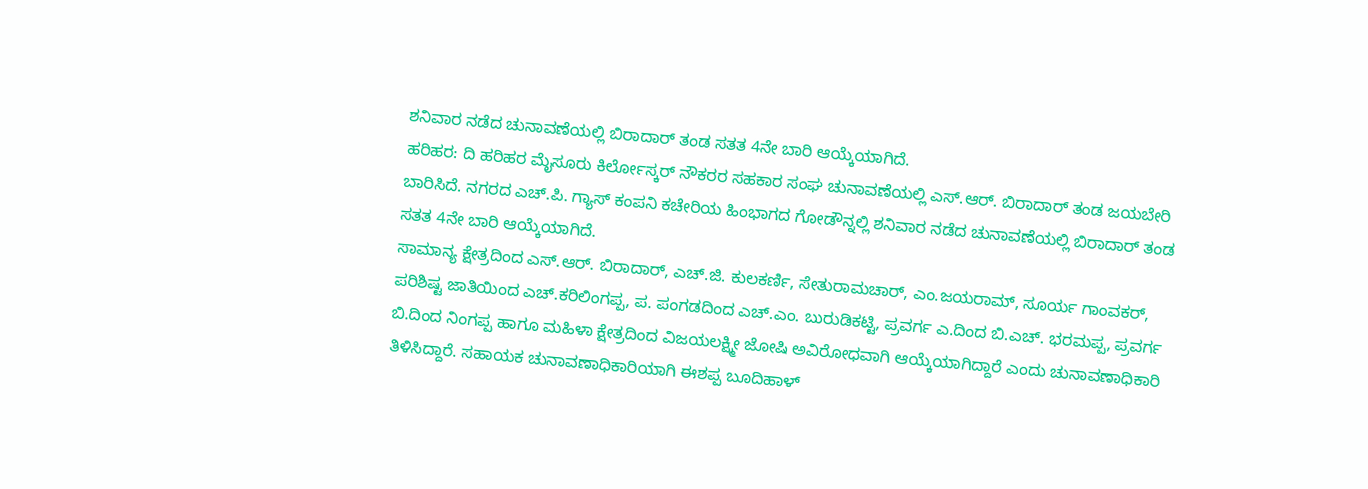ಶನಿವಾರ ನಡೆದ ಚುನಾವಣೆಯಲ್ಲಿ ಬಿರಾದಾರ್ ತಂಡ ಸತತ 4ನೇ ಬಾರಿ ಆಯ್ಕೆಯಾಗಿದೆ.
ಹರಿಹರ: ದಿ ಹರಿಹರ ಮೈಸೂರು ಕಿರ್ಲೋಸ್ಕರ್ ನೌಕರರ ಸಹಕಾರ ಸಂಘ ಚುನಾವಣೆಯಲ್ಲಿ ಎಸ್.ಆರ್. ಬಿರಾದಾರ್ ತಂಡ ಜಯಬೇರಿ ಬಾರಿಸಿದೆ. ನಗರದ ಎಚ್.ಪಿ. ಗ್ಯಾಸ್ ಕಂಪನಿ ಕಚೇರಿಯ ಹಿಂಭಾಗದ ಗೋಡೌನ್ನಲ್ಲಿ ಶನಿವಾರ ನಡೆದ ಚುನಾವಣೆಯಲ್ಲಿ ಬಿರಾದಾರ್ ತಂಡ ಸತತ 4ನೇ ಬಾರಿ ಆಯ್ಕೆಯಾಗಿದೆ.
ಸಾಮಾನ್ಯ ಕ್ಷೇತ್ರದಿಂದ ಎಸ್.ಆರ್. ಬಿರಾದಾರ್, ಎಚ್.ಜಿ. ಕುಲಕರ್ಣಿ, ಸೇತುರಾಮಚಾರ್, ಎಂ.ಜಯರಾಮ್, ಸೂರ್ಯ ಗಾಂವಕರ್, ಪರಿಶಿಷ್ಟ ಜಾತಿಯಿಂದ ಎಚ್.ಕರಿಲಿಂಗಪ್ಪ, ಪ. ಪಂಗಡದಿಂದ ಎಚ್.ಎಂ. ಬುರುಡಿಕಟ್ಟಿ, ಪ್ರವರ್ಗ ಎ.ದಿಂದ ಬಿ.ಎಚ್. ಭರಮಪ್ಪ, ಪ್ರವರ್ಗ ಬಿ.ದಿಂದ ನಿಂಗಪ್ಪ ಹಾಗೂ ಮಹಿಳಾ ಕ್ಷೇತ್ರದಿಂದ ವಿಜಯಲಕ್ಷ್ಮೀ ಜೋಷಿ ಅವಿರೋಧವಾಗಿ ಆಯ್ಕೆಯಾಗಿದ್ದಾರೆ ಎಂದು ಚುನಾವಣಾಧಿಕಾರಿ ತಿಳಿಸಿದ್ದಾರೆ. ಸಹಾಯಕ ಚುನಾವಣಾಧಿಕಾರಿಯಾಗಿ ಈಶಪ್ಪ ಬೂದಿಹಾಳ್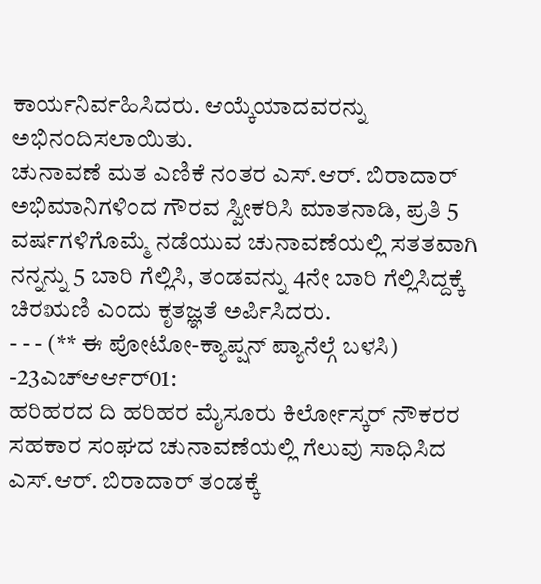ಕಾರ್ಯನಿರ್ವಹಿಸಿದರು. ಆಯ್ಕೆಯಾದವರನ್ನು ಅಭಿನಂದಿಸಲಾಯಿತು.
ಚುನಾವಣೆ ಮತ ಎಣಿಕೆ ನಂತರ ಎಸ್.ಆರ್. ಬಿರಾದಾರ್ ಅಭಿಮಾನಿಗಳಿಂದ ಗೌರವ ಸ್ವೀಕರಿಸಿ ಮಾತನಾಡಿ, ಪ್ರತಿ 5 ವರ್ಷಗಳಿಗೊಮ್ಮೆ ನಡೆಯುವ ಚುನಾವಣೆಯಲ್ಲಿ ಸತತವಾಗಿ ನನ್ನನ್ನು 5 ಬಾರಿ ಗೆಲ್ಲಿಸಿ, ತಂಡವನ್ನು 4ನೇ ಬಾರಿ ಗೆಲ್ಲಿಸಿದ್ದಕ್ಕೆ ಚಿರಋಣಿ ಎಂದು ಕೃತಜ್ಞತೆ ಅರ್ಪಿಸಿದರು.
- - - (** ಈ ಪೋಟೋ-ಕ್ಯಾಪ್ಷನ್ ಪ್ಯಾನೆಲ್ಗೆ ಬಳಸಿ)
-23ಎಚ್ಆರ್ಆರ್01:
ಹರಿಹರದ ದಿ ಹರಿಹರ ಮೈಸೂರು ಕಿರ್ಲೋಸ್ಕರ್ ನೌಕರರ ಸಹಕಾರ ಸಂಘದ ಚುನಾವಣೆಯಲ್ಲಿ ಗೆಲುವು ಸಾಧಿಸಿದ ಎಸ್.ಆರ್. ಬಿರಾದಾರ್ ತಂಡಕ್ಕೆ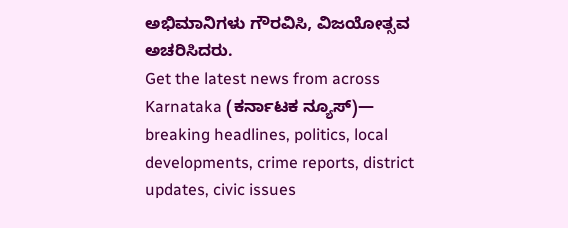ಅಭಿಮಾನಿಗಳು ಗೌರವಿಸಿ, ವಿಜಯೋತ್ಸವ ಅಚರಿಸಿದರು.
Get the latest news from across Karnataka (ಕರ್ನಾಟಕ ನ್ಯೂಸ್)— breaking headlines, politics, local developments, crime reports, district updates, civic issues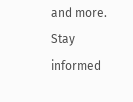and more. Stay informed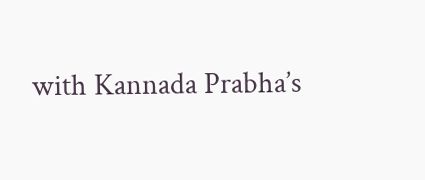with Kannada Prabha’s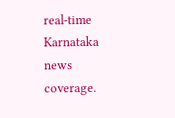real‑time Karnataka news coverage.